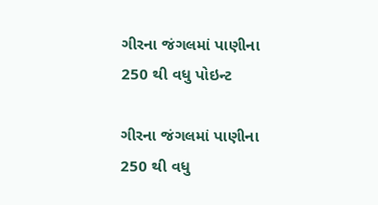ગીરના જંગલમાં પાણીના 250 થી વધુ પોઇન્ટ

ગીરના જંગલમાં પાણીના 250 થી વધુ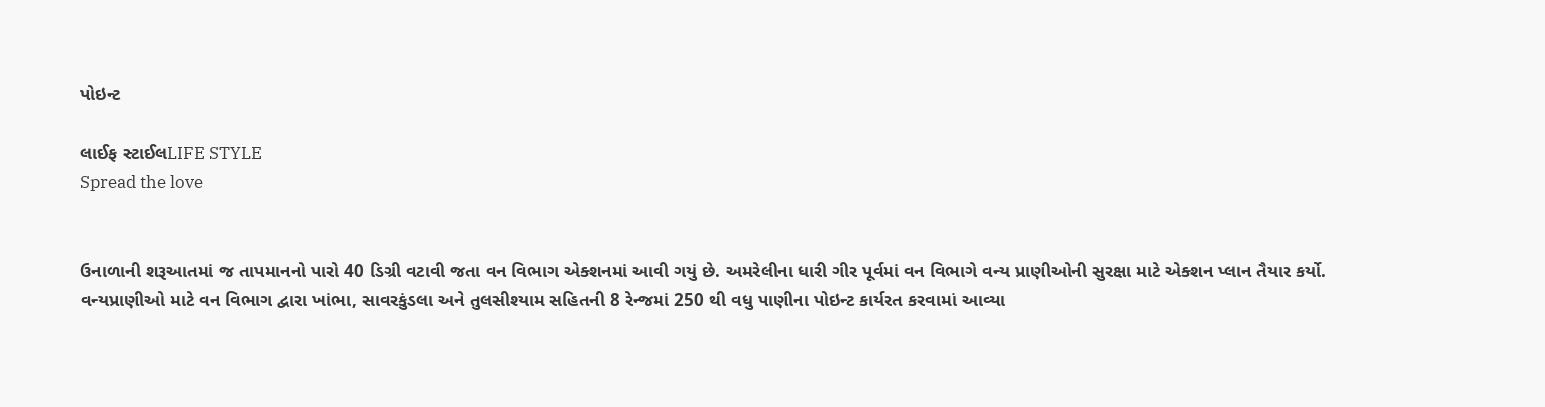પોઇન્ટ

લાઈફ સ્ટાઈલLIFE STYLE
Spread the love


ઉનાળાની શરૂઆતમાં જ તાપમાનનો પારો 40 ડિગ્રી વટાવી જતા વન વિભાગ એક્શનમાં આવી ગયું છે. અમરેલીના ધારી ગીર પૂર્વમાં વન વિભાગે વન્ય પ્રાણીઓની સુરક્ષા માટે એક્શન પ્લાન તૈયાર કર્યો. વન્યપ્રાણીઓ માટે વન વિભાગ દ્વારા ખાંભા, સાવરકુંડલા અને તુલસીશ્યામ સહિતની 8 રેન્જમાં 250 થી વધુ પાણીના પોઇન્ટ કાર્યરત કરવામાં આવ્યા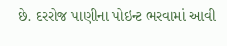છે. દરરોજ પાણીના પોઇન્ટ ભરવામાં આવી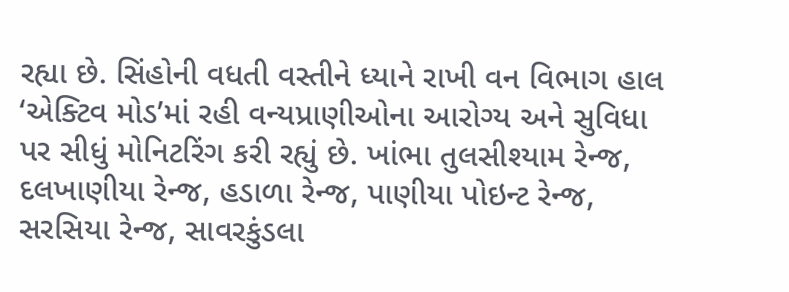રહ્યા છે. સિંહોની વધતી વસ્તીને ધ્યાને રાખી વન વિભાગ હાલ ‘એક્ટિવ મોડ’માં રહી વન્યપ્રાણીઓના આરોગ્ય અને સુવિધા પર સીધું મોનિટરિંગ કરી રહ્યું છે. ખાંભા તુલસીશ્યામ રેન્જ, દલખાણીયા રેન્જ, હડાળા રેન્જ, પાણીયા પોઇન્ટ રેન્જ, સરસિયા રેન્જ, સાવરકુંડલા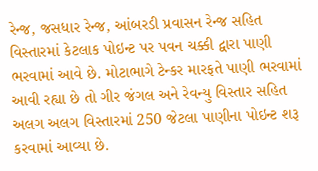રેન્જ, જસધાર રેન્જ, આંબરડી પ્રવાસન રેન્જ સહિત વિસ્તારમાં કેટલાક પોઇન્ટ પર પવન ચક્કી દ્વારા પાણી ભરવામાં આવે છે. મોટાભાગે ટેન્કર મારફતે પાણી ભરવામાં આવી રહ્યા છે તો ગીર જંગલ અને રેવન્યુ વિસ્તાર સહિત અલગ અલગ વિસ્તારમાં 250 જેટલા પાણીના પોઇન્ટ શરૂ કરવામાં આવ્યા છે.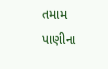તમામ પાણીના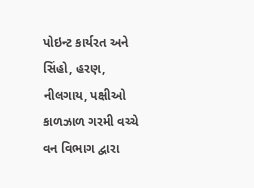પોઇન્ટ કાર્યરત અને સિંહો, હરણ, નીલગાય, પક્ષીઓ કાળઝાળ ગરમી વચ્ચે વન વિભાગ દ્વારા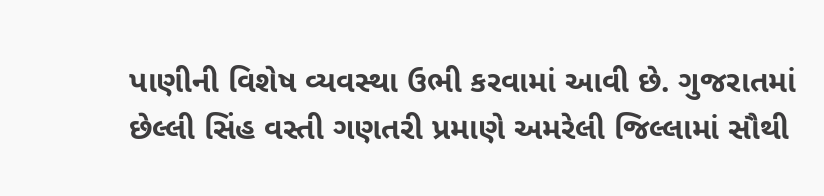પાણીની વિશેષ વ્યવસ્થા ઉભી કરવામાં આવી છે. ગુજરાતમાં છેલ્લી સિંહ વસ્તી ગણતરી પ્રમાણે અમરેલી જિલ્લામાં સૌથી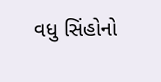વધુ સિંહોનો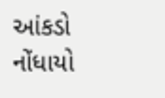આંકડો નોંધાયો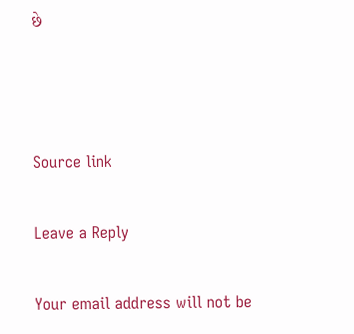છે



Source link

Leave a Reply

Your email address will not be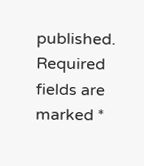published. Required fields are marked *